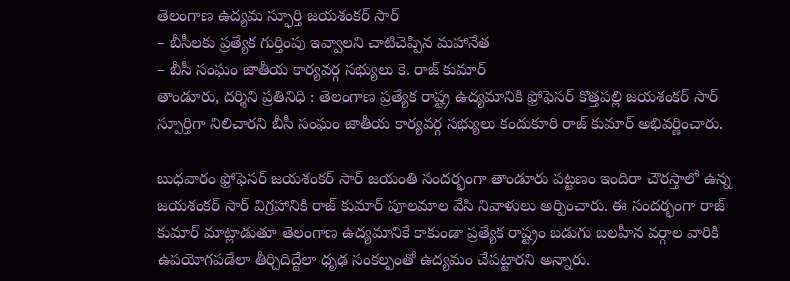తెలంగాణ ఉద్యమ స్ఫూర్తి జయశంకర్ సార్
– బీసీలకు ప్రత్యేక గుర్తింపు ఇవ్వాలని చాటిచెప్పిన మహానేత
– బీసీ సంఘం జాతీయ కార్యవర్గ సభ్యులు కె. రాజ్ కుమార్
తాండూరు, దర్శిని ప్రతినిధి : తెలంగాణ ప్రత్యేక రాష్ట్ర ఉద్యమానికి ఫ్రోఫెసర్ కొత్తపల్లి జయశంకర్ సార్ స్పూర్తిగా నిలిచారని బీసీ సంఘం జాతీయ కార్యవర్గ సభ్యులు కందుకూరి రాజ్ కుమార్ అభివర్ణించారు.

బుధవారం ఫ్రోఫెసర్ జయశంకర్ సార్ జయంతి సందర్భంగా తాండూరు పట్టణం ఇందిరా చౌరస్తాలో ఉన్న జయశంకర్ సార్ విగ్రహానికి రాజ్ కుమార్ పూలమాల వేసి నివాళులు అర్పించారు. ఈ సందర్భంగా రాజ్ కుమార్ మాట్లాడుతూ తెలంగాణ ఉద్యమానికే కాకుండా ప్రత్యేక రాష్ట్రం బడుగు బలహీన వర్గాల వారికి ఉపయోగపడేలా తీర్చిదిద్దేలా ధృఢ సంకల్పంతో ఉద్యమం చేపట్టారని అన్నారు.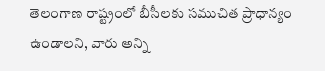తెలంగాణ రాష్ట్రంలో బీసీలకు సముచిత ప్రాధాన్యం ఉండాలని, వారు అన్ని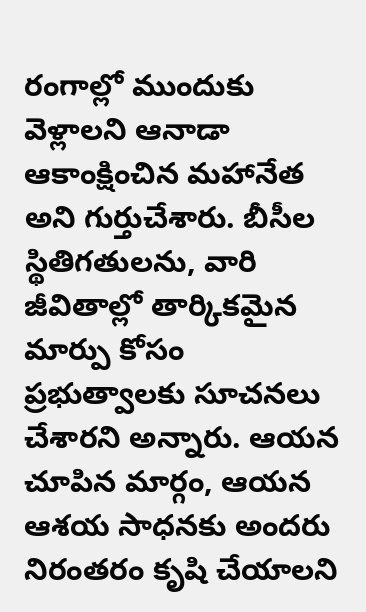రంగాల్లో ముందుకు వెళ్లాలని ఆనాడా ఆకాంక్షించిన మహానేత అని గుర్తుచేశారు. బీసీల స్థితిగతులను, వారి జీవితాల్లో తార్కికమైన మార్పు కోసం ప్రభుత్వాలకు సూచనలు చేశారని అన్నారు. ఆయన చూపిన మార్గం, ఆయన ఆశయ సాధనకు అందరు నిరంతరం కృషి చేయాలని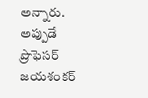అన్నారు. అప్పుడే ప్రొఫెసర్ జయశంకర్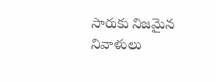సారుకు నిజమైన నివాళులు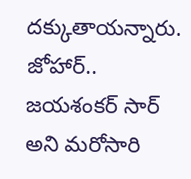దక్కుతాయన్నారు. జోహార్.. జయశంకర్ సార్ అని మరోసారి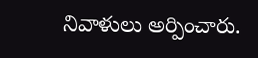నివాళులు అర్పించారు.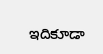ఇదికూడా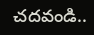చదవండి..